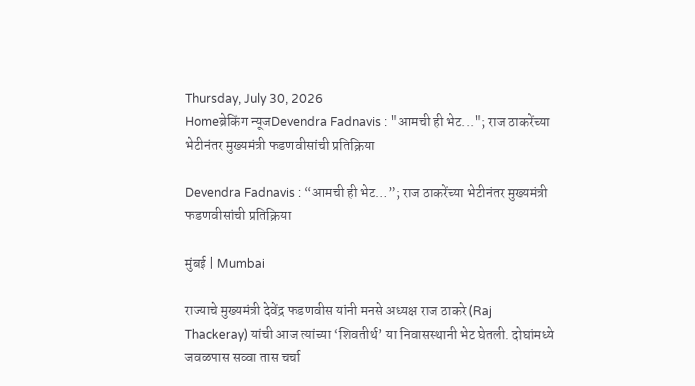Thursday, July 30, 2026
Homeब्रेकिंग न्यूजDevendra Fadnavis : "आमची ही भेट..."; राज ठाकरेंच्या भेटीनंतर मुख्यमंत्री फडणवीसांची प्रतिक्रिया

Devendra Fadnavis : “आमची ही भेट…”; राज ठाकरेंच्या भेटीनंतर मुख्यमंत्री फडणवीसांची प्रतिक्रिया

मुंबई | Mumbai

राज्याचे मुख्यमंत्री देवेंद्र फडणवीस यांनी मनसे अध्यक्ष राज ठाकरे (Raj Thackeray) यांची आज त्यांच्या ‘शिवतीर्थ’ या निवासस्थानी भेट घेतली. दोघांमध्ये जवळपास सव्वा तास चर्चा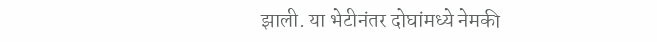झाली. या भेटीनंतर दोघांमध्ये नेमकी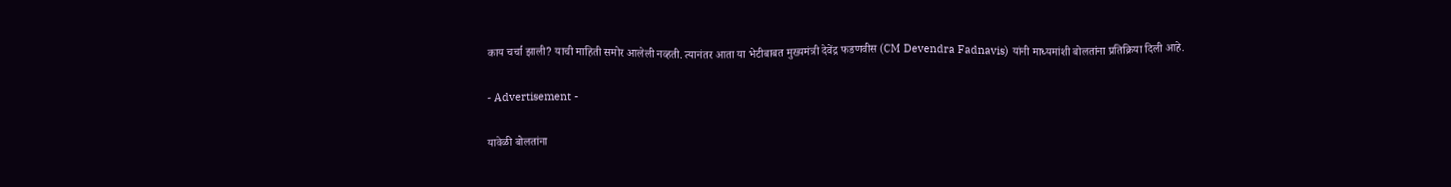काय चर्चा झाली? याची माहिती समोर आलेली नव्हती. त्यानंतर आता या भेटीबाबत मुख्यमंत्री देवेंद्र फडणवीस (CM Devendra Fadnavis) यांनी माध्यमांशी बोलतांना प्रतिक्रिया दिली आहे.

- Advertisement -

यावेळी बोलतांना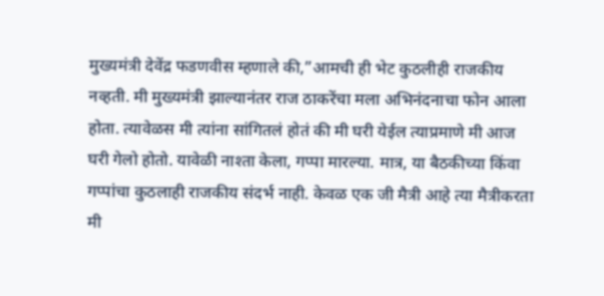मुख्यमंत्री देवेंद्र फडणवीस म्हणाले की,”आमची ही भेट कुठलीही राजकीय नव्हती. मी मुख्यमंत्री झाल्यानंतर राज ठाकरेंचा मला अभिनंदनाचा फोन आला होता. त्यावेळस मी त्यांना सांगितलं होतं की मी घरी येईल त्याप्रमाणे मी आज घरी गेलो होतो. यावेळी नाश्ता केला, गप्पा मारल्या. मात्र, या बैठकीच्या किंवा गप्पांचा कुठलाही राजकीय संदर्भ नाही. केवळ एक जी मैत्री आहे त्या मैत्रीकरता मी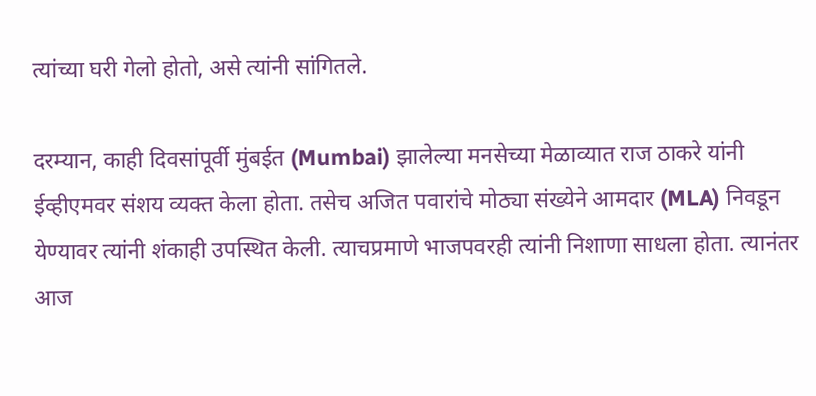त्यांच्या घरी गेलो होतो, असे त्यांनी सांगितले.

दरम्यान, काही दिवसांपूर्वी मुंबईत (Mumbai) झालेल्या मनसेच्या मेळाव्यात राज ठाकरे यांनी ईव्हीएमवर संशय व्यक्त केला होता. तसेच अजित पवारांचे मोठ्या संख्येने आमदार (MLA) निवडून येण्यावर त्यांनी शंकाही उपस्थित केली. त्याचप्रमाणे भाजपवरही त्यांनी निशाणा साधला होता. त्यानंतर आज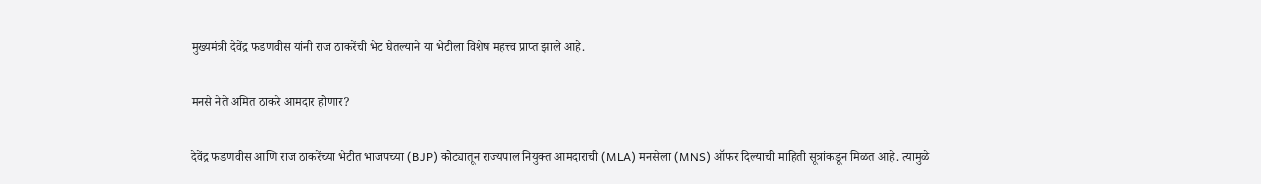मुख्यमंत्री देवेंद्र फडणवीस यांनी राज ठाकरेंची भेट घेतल्याने या भेटीला विशेष महत्त्व प्राप्त झाले आहे.

मनसे नेते अमित ठाकरे आमदार होणार?

देवेंद्र फडणवीस आणि राज ठाकरेंच्या भेटीत भाजपच्या (BJP) कोट्यातून राज्यपाल नियुक्त आमदाराची (MLA) मनसेला (MNS) ऑफर दिल्याची माहिती सूत्रांकडून मिळत आहे. त्यामुळे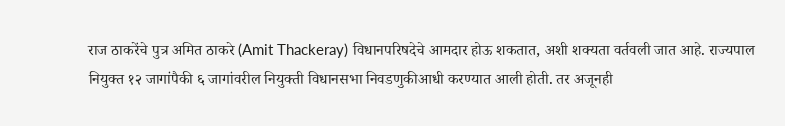राज ठाकरेंचे पुत्र अमित ठाकरे (Amit Thackeray) विधानपरिषदेचे आमदार होऊ शकतात, अशी शक्यता वर्तवली जात आहे. राज्यपाल नियुक्त १२ जागांपैकी ६ जागांवरील नियुक्ती विधानसभा निवडणुकीआधी करण्यात आली होती. तर अजूनही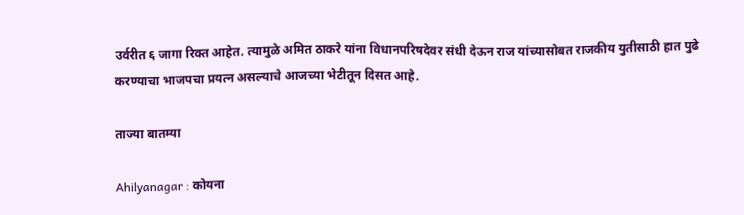उर्वरीत ६ जागा रिक्त आहेत. त्यामुळे अमित ठाकरे यांना विधानपरिषदेवर संधी देऊन राज यांच्यासोबत राजकीय युतीसाठी हात पुढे करण्याचा भाजपचा प्रयत्न असल्याचे आजच्या भेटीतून दिसत आहे.

ताज्या बातम्या

Ahilyanagar : कोयना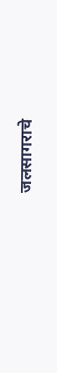जलसागराचे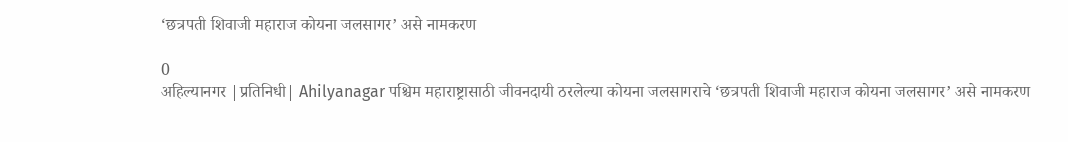‘छत्रपती शिवाजी महाराज कोयना जलसागर’ असे नामकरण

0
अहिल्यानगर |प्रतिनिधी| Ahilyanagar पश्चिम महाराष्ट्रासाठी जीवनदायी ठरलेल्या कोयना जलसागराचे ‘छत्रपती शिवाजी महाराज कोयना जलसागर’ असे नामकरण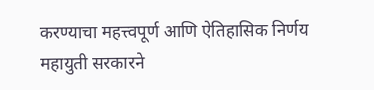करण्याचा महत्त्वपूर्ण आणि ऐतिहासिक निर्णय महायुती सरकारने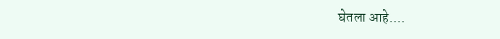घेतला आहे....